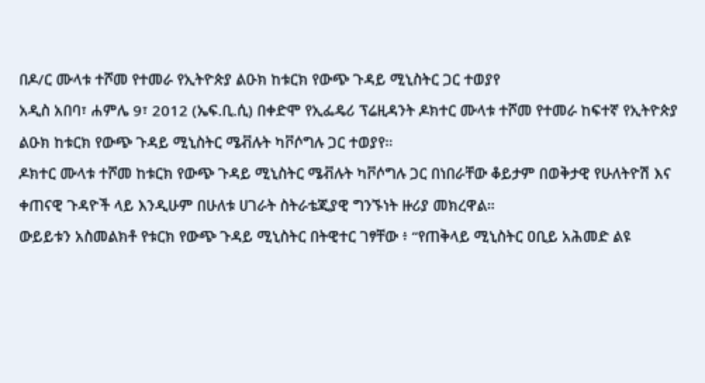በዶ/ር ሙላቱ ተሾመ የተመራ የኢትዮጵያ ልዑክ ከቱርክ የውጭ ጉዳይ ሚኒስትር ጋር ተወያየ
አዲስ አበባ፣ ሐምሌ 9፣ 2012 (ኤፍ.ቢ.ሲ) በቀድሞ የኢፌዴሪ ፕሬዚዳንት ዶክተር ሙላቱ ተሾመ የተመራ ከፍተኛ የኢትዮጵያ ልዑክ ከቱርክ የውጭ ጉዳይ ሚኒስትር ሜቭሉት ካቮሶግሉ ጋር ተወያየ።
ዶክተር ሙላቱ ተሾመ ከቱርክ የውጭ ጉዳይ ሚኒስትር ሜቭሉት ካቮሶግሉ ጋር በነበራቸው ቆይታም በወቅታዊ የሁለትዮሽ እና ቀጠናዊ ጉዳዮች ላይ እንዲሁም በሁለቱ ሀገራት ስትራቴጂያዊ ግንኙነት ዙሪያ መክረዋል።
ውይይቱን አስመልክቶ የቱርክ የውጭ ጉዳይ ሚኒስትር በትዊተር ገፃቸው ፥ “የጠቅላይ ሚኒስትር ዐቢይ አሕመድ ልዩ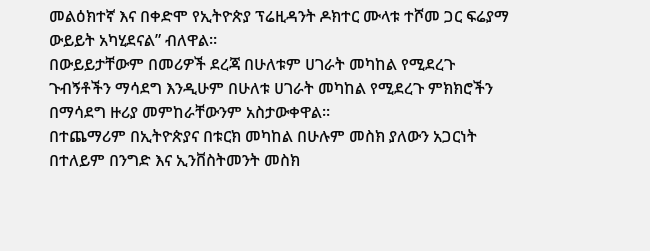መልዕክተኛ እና በቀድሞ የኢትዮጵያ ፕሬዚዳንት ዶክተር ሙላቱ ተሾመ ጋር ፍሬያማ ውይይት አካሂደናል” ብለዋል።
በውይይታቸውም በመሪዎች ደረጃ በሁለቱም ሀገራት መካከል የሚደረጉ ጉብኝቶችን ማሳደግ እንዲሁም በሁለቱ ሀገራት መካከል የሚደረጉ ምክክሮችን በማሳደግ ዙሪያ መምከራቸውንም አስታውቀዋል።
በተጨማሪም በኢትዮጵያና በቱርክ መካከል በሁሉም መስክ ያለውን አጋርነት በተለይም በንግድ እና ኢንቨስትመንት መስክ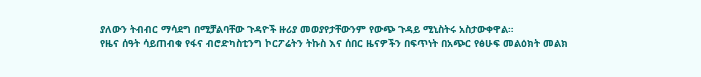ያለውን ትብብር ማሳደግ በሚቻልባቸው ጉዳዮች ዙሪያ መወያየታቸውንም የውጭ ጉዳይ ሚኒስትሩ አስታውቀዋል።
የዜና ሰዓት ሳይጠብቁ የፋና ብሮድካስቲንግ ኮርፖሬትን ትኩስ እና ሰበር ዜናዎችን በፍጥነት በአጭር የፅሁፍ መልዕክት መልክ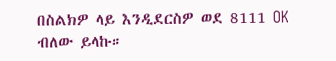በስልክዎ ላይ እንዲደርስዎ ወደ 8111 OK ብለው ይላኩ።